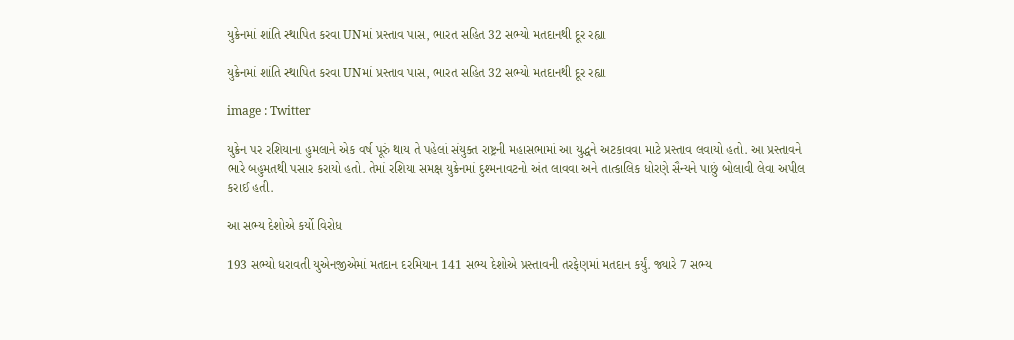યુક્રેનમાં શાંતિ સ્થાપિત કરવા UNમાં પ્રસ્તાવ પાસ, ભારત સહિત 32 સભ્યો મતદાનથી દૂર રહ્યા

યુક્રેનમાં શાંતિ સ્થાપિત કરવા UNમાં પ્રસ્તાવ પાસ, ભારત સહિત 32 સભ્યો મતદાનથી દૂર રહ્યા

image : Twitter

યુક્રેન પર રશિયાના હુમલાને એક વર્ષ પૂરું થાય તે પહેલાં સંયુક્ત રાષ્ટ્રની મહાસભામાં આ યુદ્ધને અટકાવવા માટે પ્રસ્તાવ લવાયો હતો. આ પ્રસ્તાવને ભારે બહુમતથી પસાર કરાયો હતો. તેમાં રશિયા સમક્ષ યુક્રેનમાં દુશ્મનાવટનો અંત લાવવા અને તાત્કાલિક ધોરણે સૈન્યને પાછું બોલાવી લેવા અપીલ કરાઈ હતી.

આ સભ્ય દેશોએ કર્યો વિરોધ

193 સભ્યો ધરાવતી યુએનજીએમાં મતદાન દરમિયાન 141 સભ્ય દેશોએ પ્રસ્તાવની તરફેણમાં મતદાન કર્યું. જ્યારે 7 સભ્ય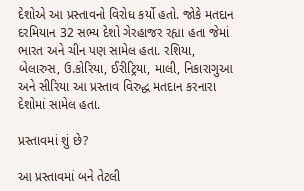દેશોએ આ પ્રસ્તાવનો વિરોધ કર્યો હતો. જોકે મતદાન દરમિયાન 32 સભ્ય દેશો ગેરહાજર રહ્યા હતા જેમાં ભારત અને ચીન પણ સામેલ હતા. રશિયા, બેલારુસ, ઉ.કોરિયા, ઈરીટ્રિયા, માલી, નિકારાગુઆ અને સીરિયા આ પ્રસ્તાવ વિરુદ્ધ મતદાન કરનારા દેશોમાં સામેલ હતા.

પ્રસ્તાવમાં શું છે?

આ પ્રસ્તાવમાં બને તેટલી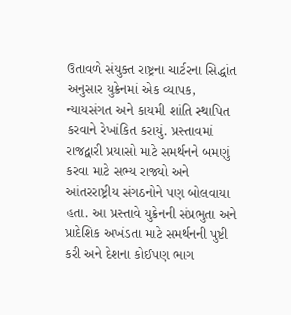ઉતાવળે સંયુક્ત રાષ્ટ્રના ચાર્ટરના સિદ્ધાંત અનુસાર યુક્રેનમાં એક વ્યાપક, ન્યાયસંગત અને કાયમી શાંતિ સ્થાપિત કરવાને રેખાંકિત કરાયું. પ્રસ્તાવમાં રાજદ્વારી પ્રયાસો માટે સમર્થનને બમણું કરવા માટે સભ્ય રાજ્યો અને આંતરરાષ્ટ્રીય સંગઠનોને પણ બોલવાયા હતા. આ પ્રસ્તાવે યુક્રેનની સંપ્રભુતા અને પ્રાદેશિક અખંડતા માટે સમર્થનની પુષ્ટી કરી અને દેશના કોઈપણ ભાગ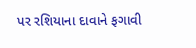પર રશિયાના દાવાને ફગાવી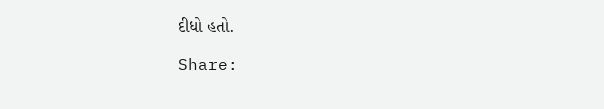દીધો હતો.

Share: